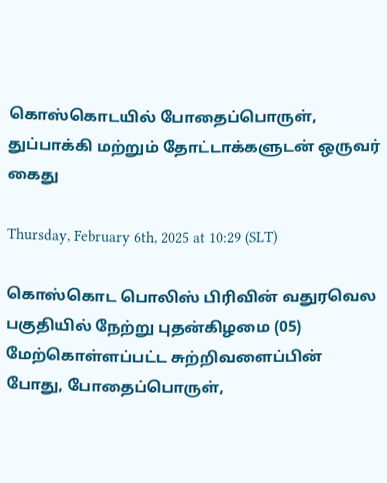கொஸ்கொடயில் போதைப்பொருள், துப்பாக்கி மற்றும் தோட்டாக்களுடன் ஒருவர் கைது

Thursday, February 6th, 2025 at 10:29 (SLT)

கொஸ்கொட பொலிஸ் பிரிவின் வதுரவெல பகுதியில் நேற்று புதன்கிழமை (05) மேற்கொள்ளப்பட்ட சுற்றிவளைப்பின் போது, போதைப்பொருள்,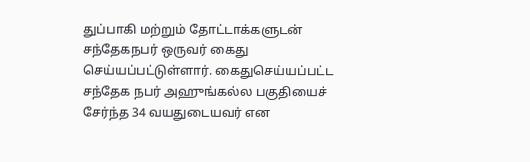துப்பாகி மற்றும் தோட்டாக்களுடன் சந்தேகநபர் ஒருவர் கைது செய்யப்பட்டுள்ளார். கைதுசெய்யப்பட்ட சந்தேக நபர் அஹுங்கல்ல பகுதியைச் சேர்ந்த 34 வயதுடையவர் என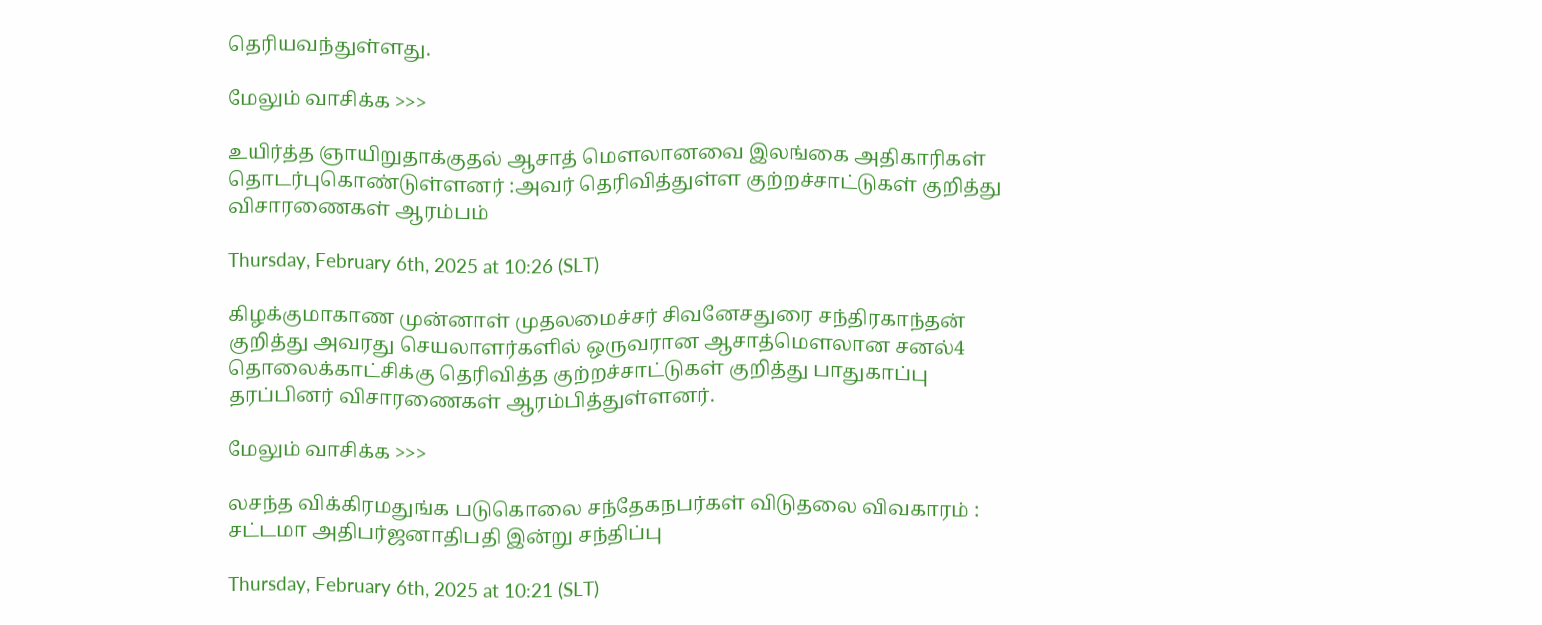தெரியவந்துள்ளது.

மேலும் வாசிக்க >>>

உயிர்த்த ஞாயிறுதாக்குதல் ஆசாத் மௌலானவை இலங்கை அதிகாரிகள் தொடர்புகொண்டுள்ளனர் :அவர் தெரிவித்துள்ள குற்றச்சாட்டுகள் குறித்து விசாரணைகள் ஆரம்பம்

Thursday, February 6th, 2025 at 10:26 (SLT)

கிழக்குமாகாண முன்னாள் முதலமைச்சர் சிவனேசதுரை சந்திரகாந்தன் குறித்து அவரது செயலாளர்களில் ஒருவரான ஆசாத்மௌலான சனல்4 தொலைக்காட்சிக்கு தெரிவித்த குற்றச்சாட்டுகள் குறித்து பாதுகாப்பு தரப்பினர் விசாரணைகள் ஆரம்பித்துள்ளனர்.

மேலும் வாசிக்க >>>

லசந்த விக்கிரமதுங்க படுகொலை சந்தேகநபர்கள் விடுதலை விவகாரம் : சட்டமா அதிபர்ஜனாதிபதி இன்று சந்திப்பு

Thursday, February 6th, 2025 at 10:21 (SLT)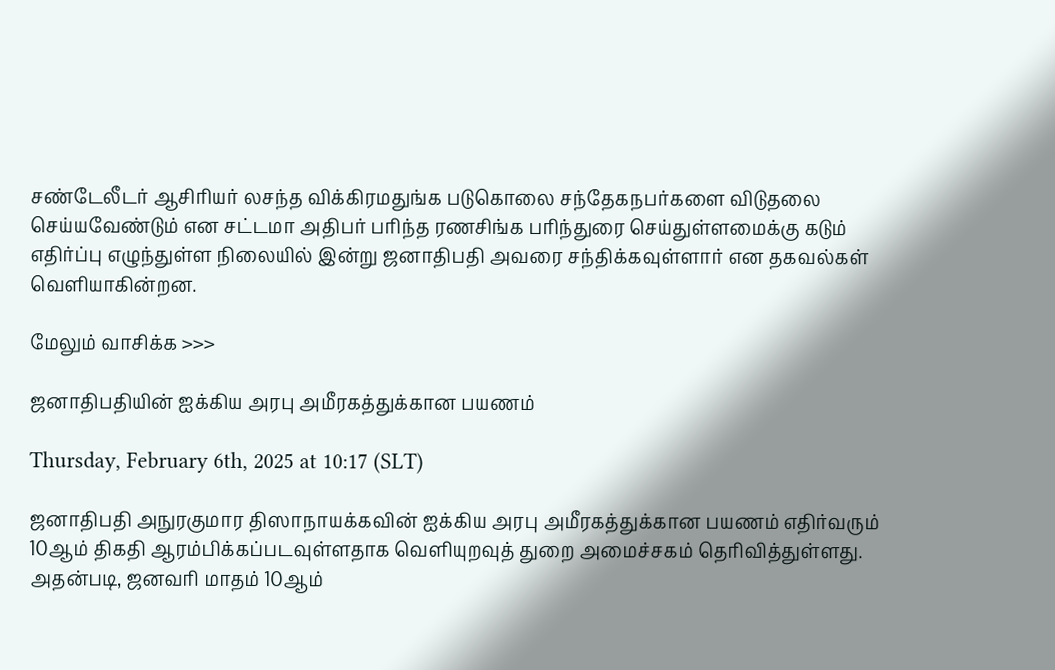சண்டேலீடர் ஆசிரியர் லசந்த விக்கிரமதுங்க படுகொலை சந்தேகநபர்களை விடுதலை செய்யவேண்டும் என சட்டமா அதிபர் பரிந்த ரணசிங்க பரிந்துரை செய்துள்ளமைக்கு கடும் எதிர்ப்பு எழுந்துள்ள நிலையில் இன்று ஜனாதிபதி அவரை சந்திக்கவுள்ளார் என தகவல்கள் வெளியாகின்றன.

மேலும் வாசிக்க >>>

ஜனாதிபதியின் ஐக்கிய அரபு அமீரகத்துக்கான பயணம்

Thursday, February 6th, 2025 at 10:17 (SLT)

ஜனாதிபதி அநுரகுமார திஸாநாயக்கவின் ஐக்கிய அரபு அமீரகத்துக்கான பயணம் எதிர்வரும் 10ஆம் திகதி ஆரம்பிக்கப்படவுள்ளதாக வெளியுறவுத் துறை அமைச்சகம் தெரிவித்துள்ளது. அதன்படி, ஜனவரி மாதம் 10ஆம்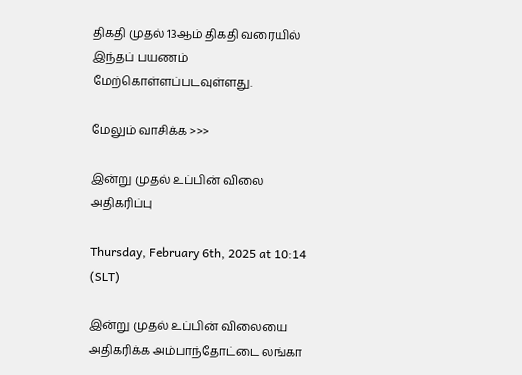திகதி முதல் 13ஆம் திகதி வரையில் இந்தப் பயணம் மேற்கொள்ளப்படவுள்ளது.

மேலும் வாசிக்க >>>

இன்று முதல் உப்பின் விலை அதிகரிப்பு

Thursday, February 6th, 2025 at 10:14 (SLT)

இன்று முதல் உப்பின் விலையை அதிகரிக்க அம்பாந்தோட்டை லங்கா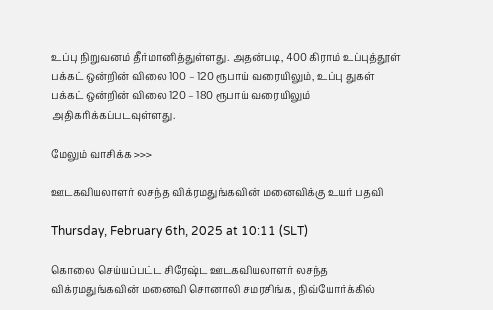உப்பு நிறுவனம் தீர்மானித்துள்ளது. அதன்படி, 400 கிராம் உப்புத்தூள் பக்கட் ஒன்றின் விலை 100 – 120 ரூபாய் வரையிலும், உப்பு துகள் பக்கட் ஒன்றின் விலை 120 – 180 ரூபாய் வரையிலும் அதிகரிக்கப்படவுள்ளது.

மேலும் வாசிக்க >>>

ஊடகவியலாளர் லசந்த விக்ரமதுங்கவின் மனைவிக்கு உயர் பதவி

Thursday, February 6th, 2025 at 10:11 (SLT)

கொலை செய்யப்பட்ட சிரேஷ்ட ஊடகவியலாளர் லசந்த விக்ரமதுங்கவின் மனைவி சொனாலி சமரசிங்க, நிவ்யோர்க்கில்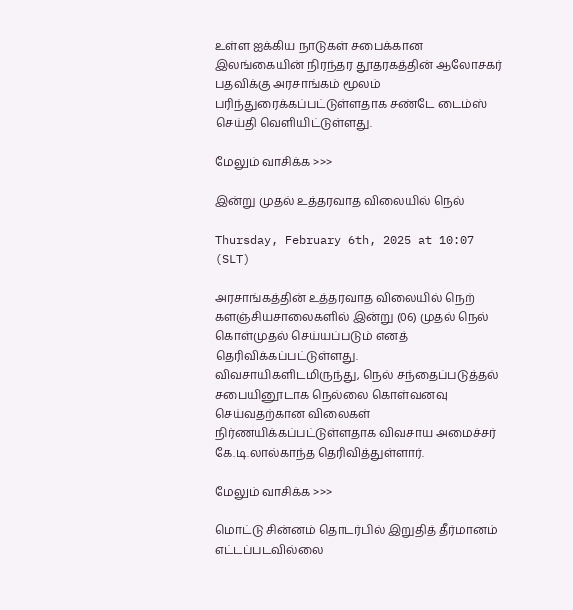உள்ள ஐக்கிய நாடுகள் சபைக்கான இலங்கையின் நிரந்தர தூதரகத்தின் ஆலோசகர் பதவிக்கு அரசாங்கம் மூலம் பரிந்துரைக்கப்பட்டுள்ளதாக சண்டே டைம்ஸ் செய்தி வெளியிட்டுள்ளது.

மேலும் வாசிக்க >>>

இன்று முதல் உத்தரவாத விலையில் நெல்

Thursday, February 6th, 2025 at 10:07 (SLT)

அரசாங்கத்தின் உத்தரவாத விலையில் நெற் களஞ்சியசாலைகளில் இன்று (06) முதல் நெல் கொள்முதல் செய்யப்படும் எனத் தெரிவிக்கப்பட்டுள்ளது. விவசாயிகளிடமிருந்து, நெல் சந்தைப்படுத்தல் சபையினூடாக நெல்லை கொள்வனவு செய்வதற்கான விலைகள் நிர்ணயிக்கப்பட்டுள்ளதாக விவசாய அமைச்சர் கே.டி.லால்காந்த தெரிவித்துள்ளார்.

மேலும் வாசிக்க >>>

மொட்டு சின்னம் தொடர்பில் இறுதித் தீர்மானம் எட்டப்படவில்லை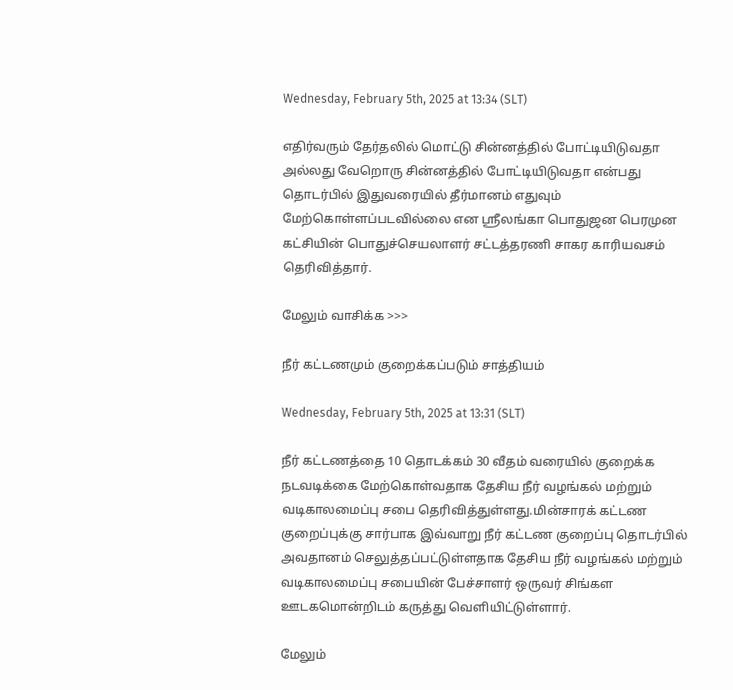Wednesday, February 5th, 2025 at 13:34 (SLT)

எதிர்வரும் தேர்தலில் மொட்டு சின்னத்தில் போட்டியிடுவதா அல்லது வேறொரு சின்னத்தில் போட்டியிடுவதா என்பது தொடர்பில் இதுவரையில் தீர்மானம் எதுவும் மேற்கொள்ளப்படவில்லை என ஸ்ரீலங்கா பொதுஜன பெரமுன கட்சியின் பொதுச்செயலாளர் சட்டத்தரணி சாகர காரியவசம் தெரிவித்தார்.

மேலும் வாசிக்க >>>

நீர் கட்டணமும் குறைக்கப்படும் சாத்தியம்

Wednesday, February 5th, 2025 at 13:31 (SLT)

நீர் கட்டணத்தை 10 தொடக்கம் 30 வீதம் வரையில் குறைக்க நடவடிக்கை மேற்கொள்வதாக தேசிய நீர் வழங்கல் மற்றும் வடிகாலமைப்பு சபை தெரிவித்துள்ளது.மின்சாரக் கட்டண குறைப்புக்கு சார்பாக இவ்வாறு நீர் கட்டண குறைப்பு தொடர்பில் அவதானம் செலுத்தப்பட்டுள்ளதாக தேசிய நீர் வழங்கல் மற்றும் வடிகாலமைப்பு சபையின் பேச்சாளர் ஒருவர் சிங்கள ஊடகமொன்றிடம் கருத்து வெளியிட்டுள்ளார்.

மேலும்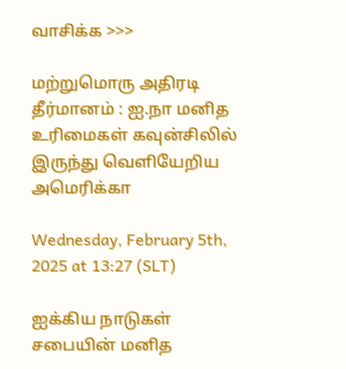வாசிக்க >>>

மற்றுமொரு அதிரடி தீர்மானம் : ஐ.நா மனித உரிமைகள் கவுன்சிலில் இருந்து வெளியேறிய அமெரிக்கா

Wednesday, February 5th, 2025 at 13:27 (SLT)

ஐக்கிய நாடுகள் சபையின் மனித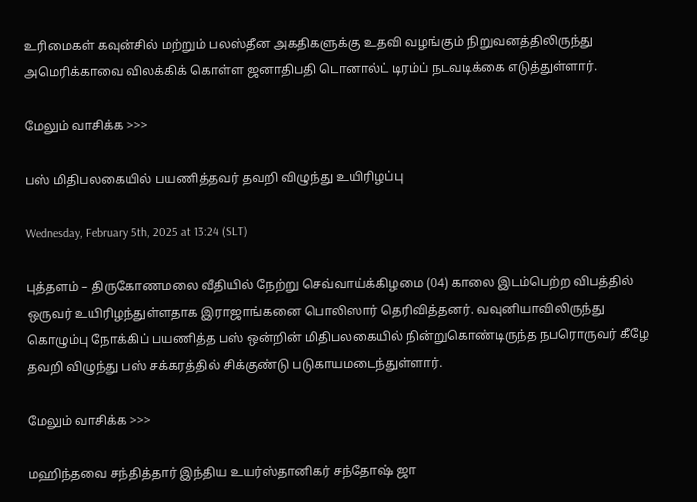உரிமைகள் கவுன்சில் மற்றும் பலஸ்தீன அகதிகளுக்கு உதவி வழங்கும் நிறுவனத்திலிருந்து அமெரிக்காவை விலக்கிக் கொள்ள ஜனாதிபதி டொனால்ட் டிரம்ப் நடவடிக்கை எடுத்துள்ளார்.

மேலும் வாசிக்க >>>

பஸ் மிதிபலகையில் பயணித்தவர் தவறி விழுந்து உயிரிழப்பு

Wednesday, February 5th, 2025 at 13:24 (SLT)

புத்தளம் – திருகோணமலை வீதியில் நேற்று செவ்வாய்க்கிழமை (04) காலை இடம்பெற்ற விபத்தில் ஒருவர் உயிரிழந்துள்ளதாக இராஜாங்கனை பொலிஸார் தெரிவித்தனர். வவுனியாவிலிருந்து கொழும்பு நோக்கிப் பயணித்த பஸ் ஒன்றின் மிதிபலகையில் நின்றுகொண்டிருந்த நபரொருவர் கீழே தவறி விழுந்து பஸ் சக்கரத்தில் சிக்குண்டு படுகாயமடைந்துள்ளார்.

மேலும் வாசிக்க >>>

மஹிந்தவை சந்தித்தார் இந்திய உயர்ஸ்தானிகர் சந்தோஷ் ஜா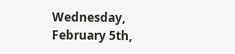Wednesday, February 5th,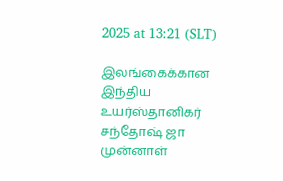2025 at 13:21 (SLT)

இலங்கைக்கான இந்திய உயர்ஸ்தானிகர் சந்தோஷ் ஜா முன்னாள்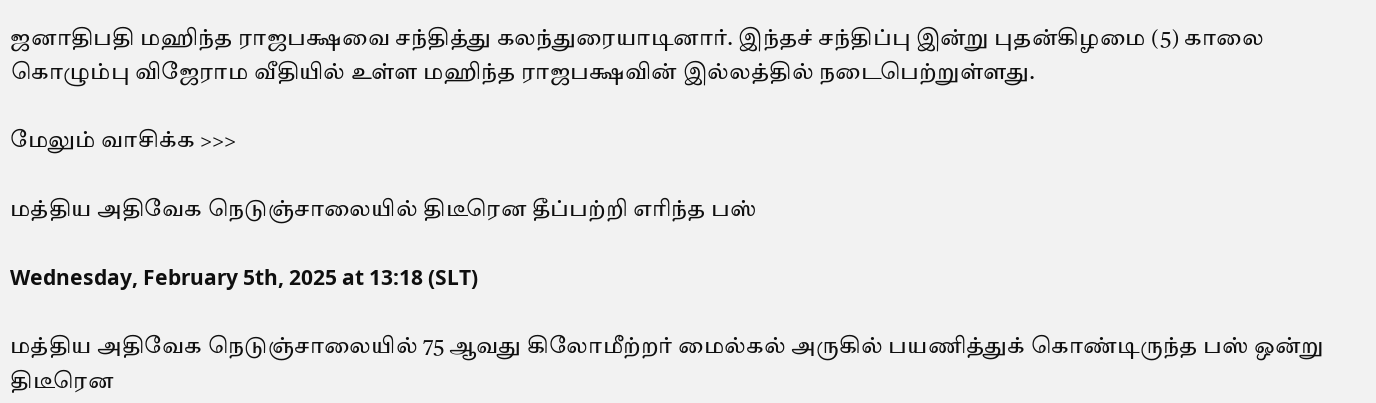ஜனாதிபதி மஹிந்த ராஜபக்ஷவை சந்தித்து கலந்துரையாடினார். இந்தச் சந்திப்பு இன்று புதன்கிழமை (5) காலை கொழும்பு விஜேராம வீதியில் உள்ள மஹிந்த ராஜபக்ஷவின் இல்லத்தில் நடைபெற்றுள்ளது.

மேலும் வாசிக்க >>>

மத்திய அதிவேக நெடுஞ்சாலையில் திடீரென தீப்பற்றி எரிந்த பஸ்

Wednesday, February 5th, 2025 at 13:18 (SLT)

மத்திய அதிவேக நெடுஞ்சாலையில் 75 ஆவது கிலோமீற்றர் மைல்கல் அருகில் பயணித்துக் கொண்டிருந்த பஸ் ஒன்று திடீரென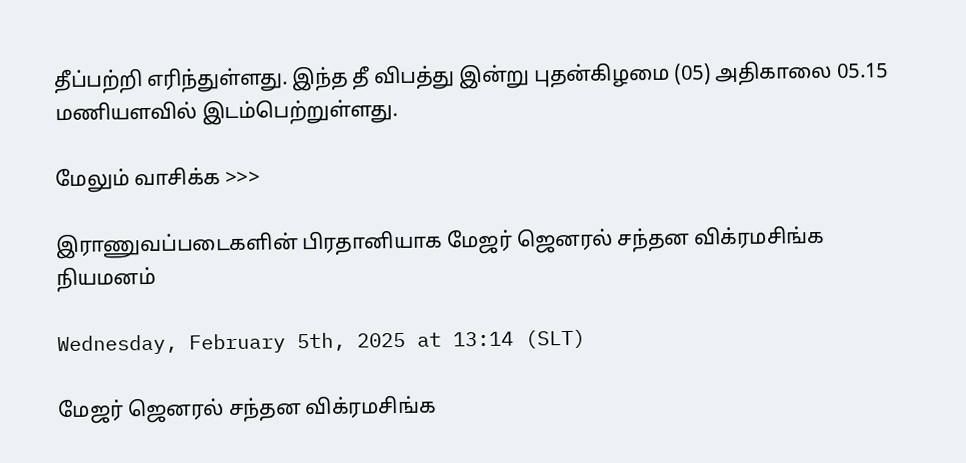தீப்பற்றி எரிந்துள்ளது. இந்த தீ விபத்து இன்று புதன்கிழமை (05) அதிகாலை 05.15 மணியளவில் இடம்பெற்றுள்ளது.

மேலும் வாசிக்க >>>

இராணுவப்படைகளின் பிரதானியாக மேஜர் ஜெனரல் சந்தன விக்ரமசிங்க நியமனம்

Wednesday, February 5th, 2025 at 13:14 (SLT)

மேஜர் ஜெனரல் சந்தன விக்ரமசிங்க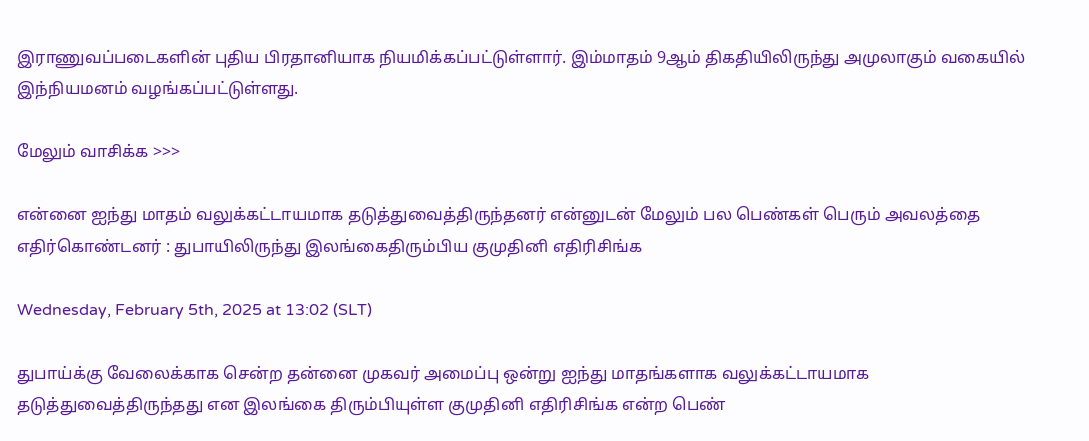இராணுவப்படைகளின் புதிய பிரதானியாக நியமிக்கப்பட்டுள்ளார். இம்மாதம் 9ஆம் திகதியிலிருந்து அமுலாகும் வகையில் இந்நியமனம் வழங்கப்பட்டுள்ளது.

மேலும் வாசிக்க >>>

என்னை ஐந்து மாதம் வலுக்கட்டாயமாக தடுத்துவைத்திருந்தனர் என்னுடன் மேலும் பல பெண்கள் பெரும் அவலத்தை எதிர்கொண்டனர் : துபாயிலிருந்து இலங்கைதிரும்பிய குமுதினி எதிரிசிங்க

Wednesday, February 5th, 2025 at 13:02 (SLT)

துபாய்க்கு வேலைக்காக சென்ற தன்னை முகவர் அமைப்பு ஒன்று ஐந்து மாதங்களாக வலுக்கட்டாயமாக தடுத்துவைத்திருந்தது என இலங்கை திரும்பியுள்ள குமுதினி எதிரிசிங்க என்ற பெண்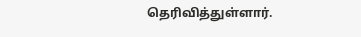தெரிவித்துள்ளார்.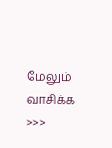மேலும் வாசிக்க >>>